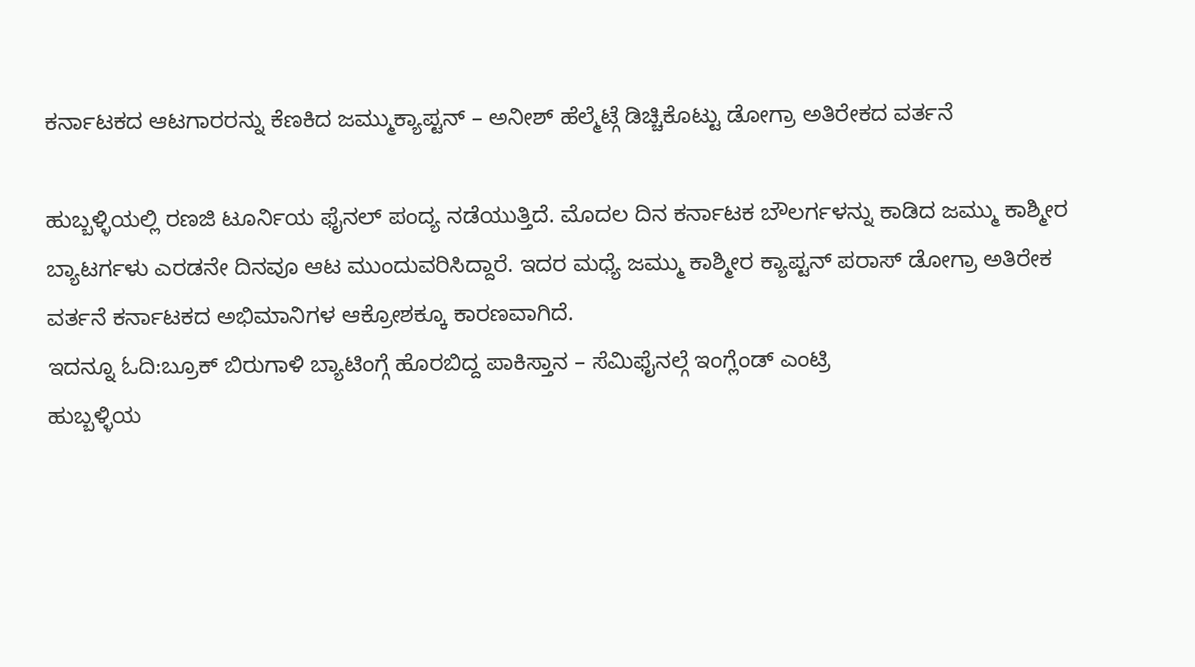ಕರ್ನಾಟಕದ ಆಟಗಾರರನ್ನು ಕೆಣಕಿದ ಜಮ್ಮುಕ್ಯಾಪ್ಟನ್ – ಅನೀಶ್ ಹೆಲ್ಮೆಟ್ಗೆ ಡಿಚ್ಚಿಕೊಟ್ಟು ಡೋಗ್ರಾ ಅತಿರೇಕದ ವರ್ತನೆ

ಹುಬ್ಬಳ್ಳಿಯಲ್ಲಿ ರಣಜಿ ಟೂರ್ನಿಯ ಫೈನಲ್ ಪಂದ್ಯ ನಡೆಯುತ್ತಿದೆ. ಮೊದಲ ದಿನ ಕರ್ನಾಟಕ ಬೌಲರ್ಗಳನ್ನು ಕಾಡಿದ ಜಮ್ಮು ಕಾಶ್ಮೀರ ಬ್ಯಾಟರ್ಗಳು ಎರಡನೇ ದಿನವೂ ಆಟ ಮುಂದುವರಿಸಿದ್ದಾರೆ. ಇದರ ಮಧ್ಯೆ ಜಮ್ಮು ಕಾಶ್ಮೀರ ಕ್ಯಾಪ್ಟನ್ ಪರಾಸ್ ಡೋಗ್ರಾ ಅತಿರೇಕ ವರ್ತನೆ ಕರ್ನಾಟಕದ ಅಭಿಮಾನಿಗಳ ಆಕ್ರೋಶಕ್ಕೂ ಕಾರಣವಾಗಿದೆ.
ಇದನ್ನೂ ಓದಿ:ಬ್ರೂಕ್ ಬಿರುಗಾಳಿ ಬ್ಯಾಟಿಂಗ್ಗೆ ಹೊರಬಿದ್ದ ಪಾಕಿಸ್ತಾನ – ಸೆಮಿಫೈನಲ್ಗೆ ಇಂಗ್ಲೆಂಡ್ ಎಂಟ್ರಿ
ಹುಬ್ಬಳ್ಳಿಯ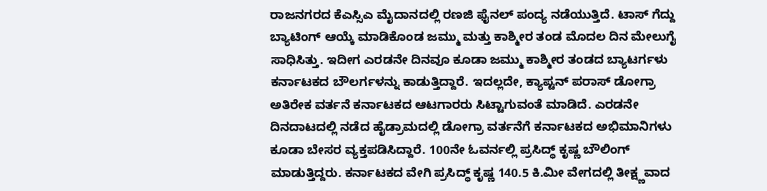ರಾಜನಗರದ ಕೆಎಸ್ಸಿಎ ಮೈದಾನದಲ್ಲಿ ರಣಜಿ ಫೈನಲ್ ಪಂದ್ಯ ನಡೆಯುತ್ತಿದೆ. ಟಾಸ್ ಗೆದ್ದು ಬ್ಯಾಟಿಂಗ್ ಆಯ್ಕೆ ಮಾಡಿಕೊಂಡ ಜಮ್ಮು ಮತ್ತು ಕಾಶ್ಮೀರ ತಂಡ ಮೊದಲ ದಿನ ಮೇಲುಗೈ ಸಾಧಿಸಿತ್ತು. ಇದೀಗ ಎರಡನೇ ದಿನವೂ ಕೂಡಾ ಜಮ್ಮು ಕಾಶ್ಮೀರ ತಂಡದ ಬ್ಯಾಟರ್ಗಳು ಕರ್ನಾಟಕದ ಬೌಲರ್ಗಳನ್ನು ಕಾಡುತ್ತಿದ್ದಾರೆ. ಇದಲ್ಲದೇ, ಕ್ಯಾಪ್ಟನ್ ಪರಾಸ್ ಡೋಗ್ರಾ ಅತಿರೇಕ ವರ್ತನೆ ಕರ್ನಾಟಕದ ಆಟಗಾರರು ಸಿಟ್ಟಾಗುವಂತೆ ಮಾಡಿದೆ. ಎರಡನೇ ದಿನದಾಟದಲ್ಲಿ ನಡೆದ ಹೈಡ್ರಾಮದಲ್ಲಿ ಡೋಗ್ರಾ ವರ್ತನೆಗೆ ಕರ್ನಾಟಕದ ಅಭಿಮಾನಿಗಳು ಕೂಡಾ ಬೇಸರ ವ್ಯಕ್ತಪಡಿಸಿದ್ದಾರೆ. 100ನೇ ಓವರ್ನಲ್ಲಿ ಪ್ರಸಿದ್ಧ್ ಕೃಷ್ಣ ಬೌಲಿಂಗ್ ಮಾಡುತ್ತಿದ್ದರು. ಕರ್ನಾಟಕದ ವೇಗಿ ಪ್ರಸಿದ್ಧ್ ಕೃಷ್ಣ 140.5 ಕಿ.ಮೀ ವೇಗದಲ್ಲಿ ತೀಕ್ಷ್ಣವಾದ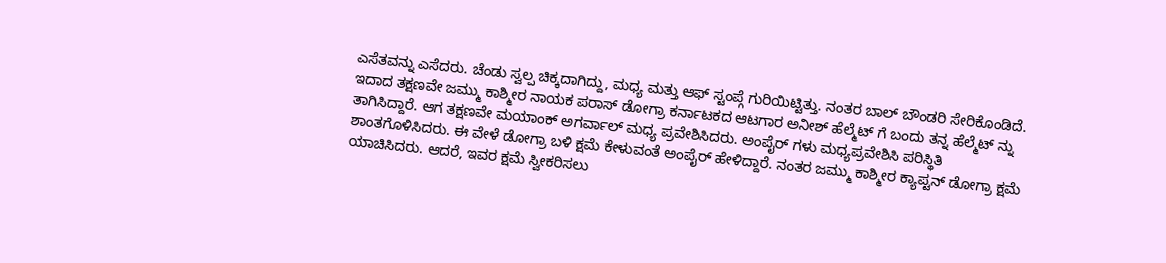ಎಸೆತವನ್ನು ಎಸೆದರು. ಚೆಂಡು ಸ್ವಲ್ಪ ಚಿಕ್ಕದಾಗಿದ್ದು, ಮಧ್ಯ ಮತ್ತು ಆಫ್ ಸ್ಟಂಪ್ಗೆ ಗುರಿಯಿಟ್ಟಿತ್ತು. ನಂತರ ಬಾಲ್ ಬೌಂಡರಿ ಸೇರಿಕೊಂಡಿದೆ. ಇದಾದ ತಕ್ಷಣವೇ ಜಮ್ಮು ಕಾಶ್ಮೀರ ನಾಯಕ ಪರಾಸ್ ಡೋಗ್ರಾ ಕರ್ನಾಟಕದ ಆಟಗಾರ ಅನೀಶ್ ಹೆಲ್ಮೆಟ್ ಗೆ ಬಂದು ತನ್ನ ಹೆಲ್ಮೆಟ್ ನ್ನು ತಾಗಿಸಿದ್ದಾರೆ. ಆಗ ತಕ್ಷಣವೇ ಮಯಾಂಕ್ ಅಗರ್ವಾಲ್ ಮಧ್ಯ ಪ್ರವೇಶಿಸಿದರು. ಅಂಪೈರ್ ಗಳು ಮಧ್ಯಪ್ರವೇಶಿಸಿ ಪರಿಸ್ಥಿತಿ ಶಾಂತಗೊಳಿಸಿದರು. ಈ ವೇಳೆ ಡೋಗ್ರಾ ಬಳಿ ಕ್ಷಮೆ ಕೇಳುವಂತೆ ಅಂಪೈರ್ ಹೇಳಿದ್ದಾರೆ. ನಂತರ ಜಮ್ಮು ಕಾಶ್ಮೀರ ಕ್ಯಾಪ್ಟನ್ ಡೋಗ್ರಾ ಕ್ಷಮೆ ಯಾಚಿಸಿದರು. ಆದರೆ, ಇವರ ಕ್ಷಮೆ ಸ್ವೀಕರಿಸಲು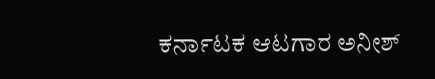ಕರ್ನಾಟಕ ಆಟಗಾರ ಅನೀಶ್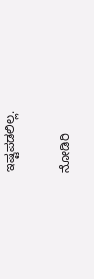ಇಷ್ಟಪಡಲಿಲ್ಲ.

ನೋಡಿರಿ